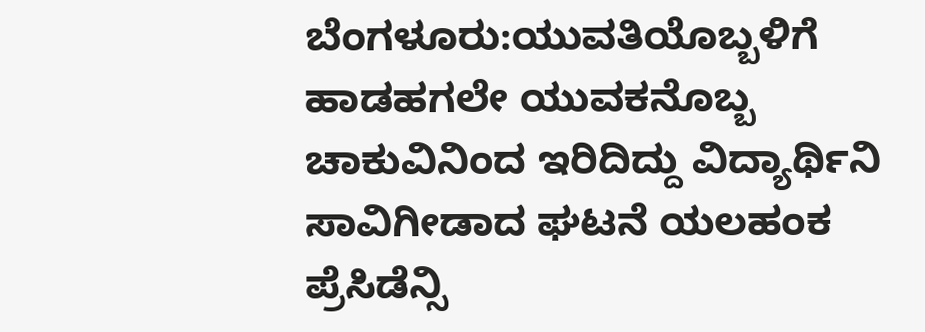ಬೆಂಗಳೂರು:ಯುವತಿಯೊಬ್ಬಳಿಗೆ ಹಾಡಹಗಲೇ ಯುವಕನೊಬ್ಬ ಚಾಕುವಿನಿಂದ ಇರಿದಿದ್ದು ವಿದ್ಯಾರ್ಥಿನಿ ಸಾವಿಗೀಡಾದ ಘಟನೆ ಯಲಹಂಕ ಪ್ರೆಸಿಡೆನ್ಸಿ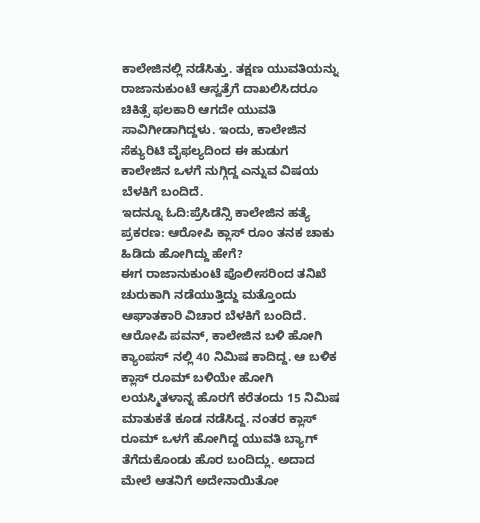ಕಾಲೇಜಿನಲ್ಲಿ ನಡೆಸಿತ್ತು. ತಕ್ಷಣ ಯುವತಿಯನ್ನು ರಾಜಾನುಕುಂಟೆ ಆಸ್ವತ್ರೆಗೆ ದಾಖಲಿಸಿದರೂ ಚಿಕಿತ್ಸೆ ಫಲಕಾರಿ ಆಗದೇ ಯುವತಿ ಸಾವಿಗೀಡಾಗಿದ್ದಳು. ಇಂದು, ಕಾಲೇಜಿನ ಸೆಕ್ಯುರಿಟಿ ವೈಫಲ್ಯದಿಂದ ಈ ಹುಡುಗ ಕಾಲೇಜಿನ ಒಳಗೆ ನುಗ್ಗಿದ್ದ ಎನ್ನುವ ವಿಷಯ ಬೆಳಕಿಗೆ ಬಂದಿದೆ.
ಇದನ್ನೂ ಓದಿ:ಪ್ರೆಸಿಡೆನ್ಸಿ ಕಾಲೇಜಿನ ಹತ್ಯೆ ಪ್ರಕರಣ: ಆರೋಪಿ ಕ್ಲಾಸ್ ರೂಂ ತನಕ ಚಾಕು ಹಿಡಿದು ಹೋಗಿದ್ದು ಹೇಗೆ?
ಈಗ ರಾಜಾನುಕುಂಟೆ ಪೊಲೀಸರಿಂದ ತನಿಖೆ ಚುರುಕಾಗಿ ನಡೆಯುತ್ತಿದ್ದು ಮತ್ತೊಂದು ಆಘಾತಕಾರಿ ವಿಚಾರ ಬೆಳಕಿಗೆ ಬಂದಿದೆ. ಆರೋಪಿ ಪವನ್, ಕಾಲೇಜಿನ ಬಳಿ ಹೋಗಿ ಕ್ಯಾಂಪಸ್ ನಲ್ಲಿ 40 ನಿಮಿಷ ಕಾದಿದ್ದ. ಆ ಬಳಿಕ ಕ್ಲಾಸ್ ರೂಮ್ ಬಳಿಯೇ ಹೋಗಿ ಲಯಸ್ಮಿತಳಾನ್ನ ಹೊರಗೆ ಕರೆತಂದು 15 ನಿಮಿಷ ಮಾತುಕತೆ ಕೂಡ ನಡೆಸಿದ್ದ. ನಂತರ ಕ್ಲಾಸ್ ರೂಮ್ ಒಳಗೆ ಹೋಗಿದ್ದ ಯುವತಿ ಬ್ಯಾಗ್ ತೆಗೆದುಕೊಂಡು ಹೊರ ಬಂದಿದ್ಲು. ಅದಾದ ಮೇಲೆ ಆತನಿಗೆ ಅದೇನಾಯಿತೋ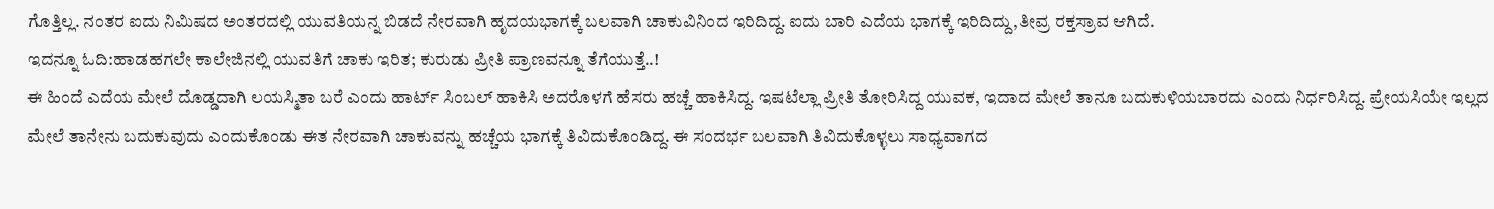ಗೊತ್ತಿಲ್ಲ. ನಂತರ ಐದು ನಿಮಿಷದ ಅಂತರದಲ್ಲಿ ಯುವತಿಯನ್ನ ಬಿಡದೆ ನೇರವಾಗಿ ಹೃದಯಭಾಗಕ್ಕೆ ಬಲವಾಗಿ ಚಾಕುವಿನಿಂದ ಇರಿದಿದ್ದ. ಐದು ಬಾರಿ ಎದೆಯ ಭಾಗಕ್ಕೆ ಇರಿದಿದ್ದು,ತೀವ್ರ ರಕ್ತಸ್ರಾವ ಆಗಿದೆ.
ಇದನ್ನೂ ಓದಿ:ಹಾಡಹಗಲೇ ಕಾಲೇಜಿನಲ್ಲಿ ಯುವತಿಗೆ ಚಾಕು ಇರಿತ; ಕುರುಡು ಪ್ರೀತಿ ಪ್ರಾಣವನ್ನೂ ತೆಗೆಯುತ್ತೆ..!
ಈ ಹಿಂದೆ ಎದೆಯ ಮೇಲೆ ದೊಡ್ಡದಾಗಿ ಲಯಸ್ಮಿತಾ ಬರೆ ಎಂದು ಹಾರ್ಟ್ ಸಿಂಬಲ್ ಹಾಕಿಸಿ ಅದರೊಳಗೆ ಹೆಸರು ಹಚ್ಚೆ ಹಾಕಿಸಿದ್ದ. ಇಷಟೆಲ್ಲಾ ಪ್ರೀತಿ ತೋರಿಸಿದ್ದ ಯುವಕ, ಇದಾದ ಮೇಲೆ ತಾನೂ ಬದುಕುಳಿಯಬಾರದು ಎಂದು ನಿರ್ಧರಿಸಿದ್ದ. ಪ್ರೇಯಸಿಯೇ ಇಲ್ಲದ ಮೇಲೆ ತಾನೇನು ಬದುಕುವುದು ಎಂದುಕೊಂಡು ಈತ ನೇರವಾಗಿ ಚಾಕುವನ್ನು ಹಚ್ಚೆಯ ಭಾಗಕ್ಕೆ ತಿವಿದುಕೊಂಡಿದ್ದ. ಈ ಸಂದರ್ಭ ಬಲವಾಗಿ ತಿವಿದುಕೊಳ್ಳಲು ಸಾಧ್ಯವಾಗದ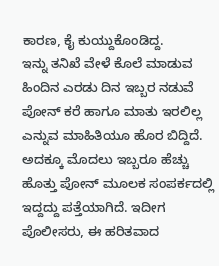ಕಾರಣ, ಕೈ ಕುಯ್ದುಕೊಂಡಿದ್ದ.
ಇನ್ನು ತನಿಖೆ ವೇಳೆ ಕೊಲೆ ಮಾಡುವ ಹಿಂದಿನ ಎರಡು ದಿನ ಇಬ್ಬರ ನಡುವೆ ಪೋನ್ ಕರೆ ಹಾಗೂ ಮಾತು ಇರಲಿಲ್ಲ ಎನ್ನುವ ಮಾಹಿತಿಯೂ ಹೊರ ಬಿದ್ದಿದೆ. ಅದಕ್ಕೂ ಮೊದಲು ಇಬ್ಬರೂ ಹೆಚ್ಚು ಹೊತ್ತು ಪೋನ್ ಮೂಲಕ ಸಂಪರ್ಕದಲ್ಲಿ ಇದ್ದದ್ದು ಪತ್ತೆಯಾಗಿದೆ. ಇದೀಗ ಪೊಲೀಸರು, ಈ ಹರಿತವಾದ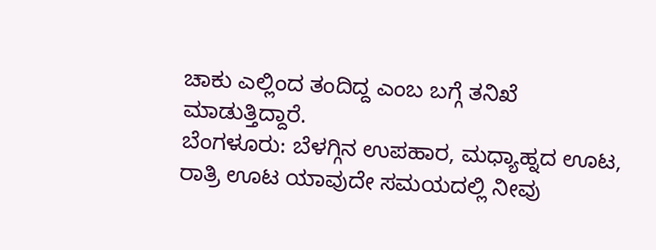ಚಾಕು ಎಲ್ಲಿಂದ ತಂದಿದ್ದ ಎಂಬ ಬಗ್ಗೆ ತನಿಖೆ ಮಾಡುತ್ತಿದ್ದಾರೆ.
ಬೆಂಗಳೂರು: ಬೆಳಗ್ಗಿನ ಉಪಹಾರ, ಮಧ್ಯಾಹ್ನದ ಊಟ, ರಾತ್ರಿ ಊಟ ಯಾವುದೇ ಸಮಯದಲ್ಲಿ ನೀವು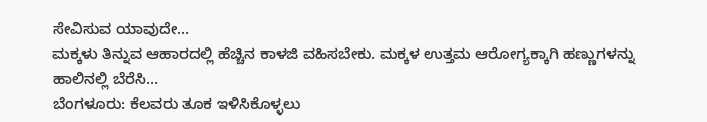ಸೇವಿಸುವ ಯಾವುದೇ…
ಮಕ್ಕಳು ತಿನ್ನುವ ಆಹಾರದಲ್ಲಿ ಹೆಚ್ಚಿನ ಕಾಳಜಿ ವಹಿಸಬೇಕು. ಮಕ್ಕಳ ಉತ್ತಮ ಆರೋಗ್ಯಕ್ಕಾಗಿ ಹಣ್ಣುಗಳನ್ನು ಹಾಲಿನಲ್ಲಿ ಬೆರೆಸಿ…
ಬೆಂಗಳೂರು: ಕೆಲವರು ತೂಕ ಇಳಿಸಿಕೊಳ್ಳಲು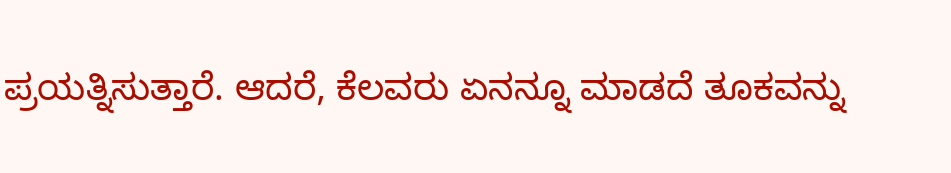ಪ್ರಯತ್ನಿಸುತ್ತಾರೆ. ಆದರೆ, ಕೆಲವರು ಏನನ್ನೂ ಮಾಡದೆ ತೂಕವನ್ನು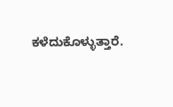ಕಳೆದುಕೊಳ್ಳುತ್ತಾರೆ.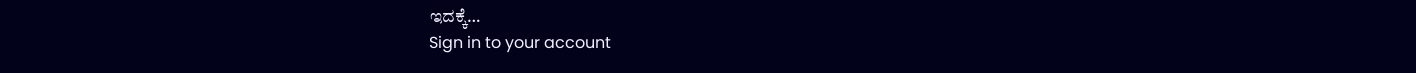ಇದಕ್ಕೆ…
Sign in to your account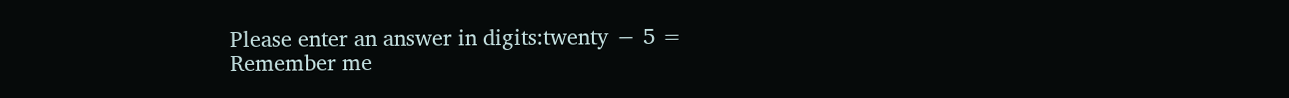Please enter an answer in digits:twenty − 5 =
Remember me